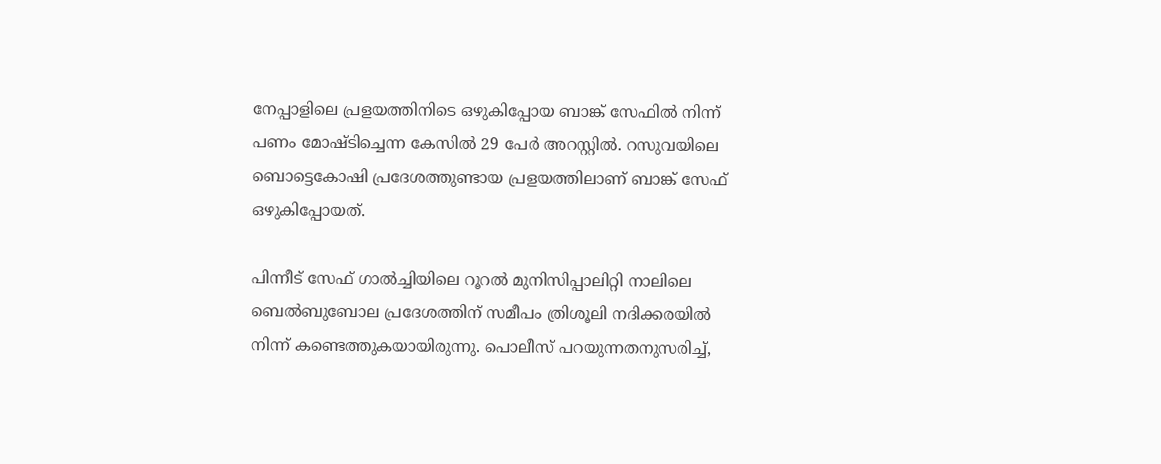നേപ്പാളിലെ പ്രളയത്തിനിടെ ഒഴുകിപ്പോയ ബാങ്ക് സേഫിൽ നിന്ന് പണം മോഷ്ടിച്ചെന്ന കേസിൽ 29 പേർ അറസ്റ്റിൽ. റസുവയിലെ ബൊട്ടെകോഷി പ്രദേശത്തുണ്ടായ പ്രളയത്തിലാണ് ബാങ്ക് സേഫ് ഒഴുകിപ്പോയത്.

പിന്നീട് സേഫ് ഗാൽച്ചിയിലെ റൂറൽ മുനിസിപ്പാലിറ്റി നാലിലെ ബെൽബുബോല പ്രദേശത്തിന് സമീപം ത്രിശൂലി നദിക്കരയിൽ നിന്ന് കണ്ടെത്തുകയായിരുന്നു. പൊലീസ് പറയുന്നതനുസരിച്ച്,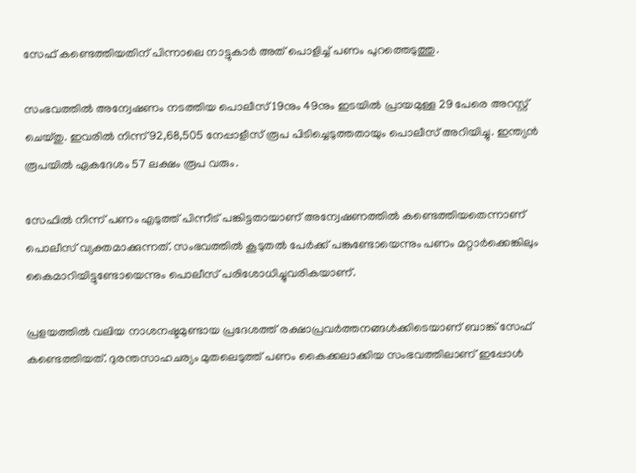സേഫ് കണ്ടെത്തിയതിന് പിന്നാലെ നാട്ടുകാർ അത് പൊളിച്ച് പണം പുറത്തെടുത്തു.

സംഭവത്തിൽ അന്വേഷണം നടത്തിയ പൊലീസ് 19നും 49നും ഇടയിൽ പ്രായമുള്ള 29 പേരെ അറസ്റ്റ് ചെയ്തു. ഇവരിൽ നിന്ന് 92,68,505 നേപ്പാളീസ് രൂപ പിടിച്ചെടുത്തതായും പൊലീസ് അറിയിച്ചു. ഇന്ത്യൻ രൂപയിൽ ഏകദേശം 57 ലക്ഷം രൂപ വരും.

സേഫിൽ നിന്ന് പണം എടുത്ത് പിന്നീട് പങ്കിട്ടതായാണ് അന്വേഷണത്തിൽ കണ്ടെത്തിയതെന്നാണ് പൊലീസ് വ്യക്തമാക്കുന്നത്. സംഭവത്തിൽ കൂടുതൽ പേർക്ക് പങ്കുണ്ടോയെന്നും പണം മറ്റാർക്കെങ്കിലും കൈമാറിയിട്ടുണ്ടോയെന്നും പൊലീസ് പരിശോധിച്ചുവരികയാണ്.

പ്രളയത്തിൽ വലിയ നാശനഷ്ടമുണ്ടായ പ്രദേശത്ത് രക്ഷാപ്രവർത്തനങ്ങൾക്കിടെയാണ് ബാങ്ക് സേഫ് കണ്ടെത്തിയത്. ദുരന്തസാഹചര്യം മുതലെടുത്ത് പണം കൈക്കലാക്കിയ സംഭവത്തിലാണ് ഇപ്പോൾ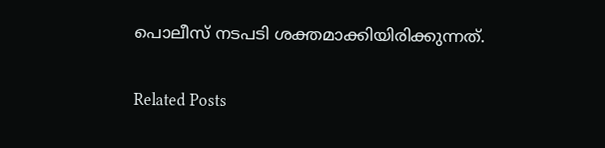പൊലീസ് നടപടി ശക്തമാക്കിയിരിക്കുന്നത്.

Related Posts